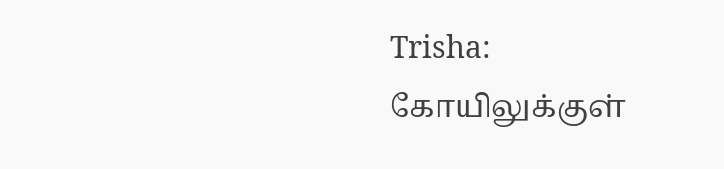Trisha: கோயிலுக்குள்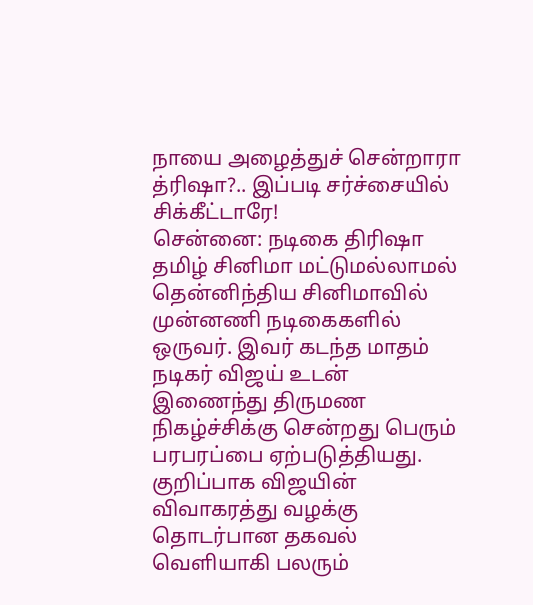நாயை அழைத்துச் சென்றாரா த்ரிஷா?.. இப்படி சர்ச்சையில் சிக்கீட்டாரே!
சென்னை: நடிகை திரிஷா தமிழ் சினிமா மட்டுமல்லாமல் தென்னிந்திய சினிமாவில் முன்னணி நடிகைகளில் ஒருவர். இவர் கடந்த மாதம் நடிகர் விஜய் உடன் இணைந்து திருமண நிகழ்ச்சிக்கு சென்றது பெரும் பரபரப்பை ஏற்படுத்தியது. குறிப்பாக விஜயின் விவாகரத்து வழக்கு தொடர்பான தகவல் வெளியாகி பலரும்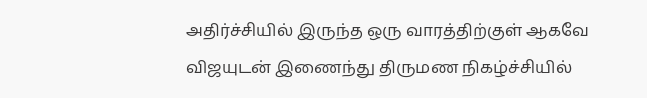அதிர்ச்சியில் இருந்த ஒரு வாரத்திற்குள் ஆகவே விஜயுடன் இணைந்து திருமண நிகழ்ச்சியில்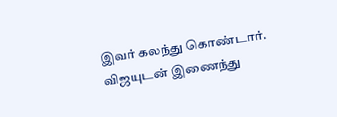இவர் கலந்து கொண்டார்.
விஜயுடன் இணைந்து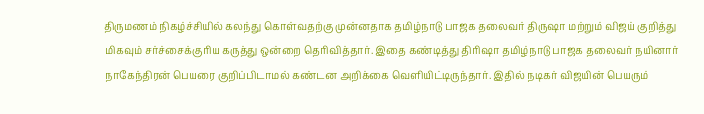திருமணம் நிகழ்ச்சியில் கலந்து கொள்வதற்கு முன்னதாக தமிழ்நாடு பாஜக தலைவர் திருஷா மற்றும் விஜய் குறித்து மிகவும் சர்ச்சைக்குரிய கருத்து ஒன்றை தெரிவித்தார். இதை கண்டித்து திரிஷா தமிழ்நாடு பாஜக தலைவர் நயினார் நாகேந்திரன் பெயரை குறிப்பிடாமல் கண்டன அறிக்கை வெளியிட்டிருந்தார். இதில் நடிகர் விஜயின் பெயரும்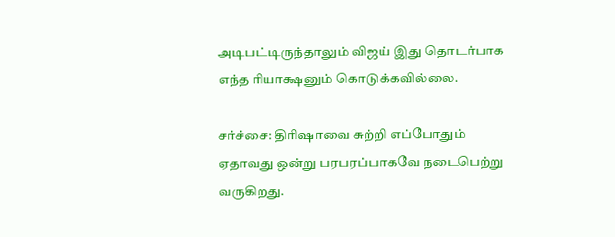அடிபட்டிருந்தாலும் விஜய் இது தொடர்பாக எந்த ரியாக்ஷனும் கொடுக்கவில்லை.

சர்ச்சை: திரிஷாவை சுற்றி எப்போதும் ஏதாவது ஒன்று பரபரப்பாகவே நடைபெற்று வருகிறது.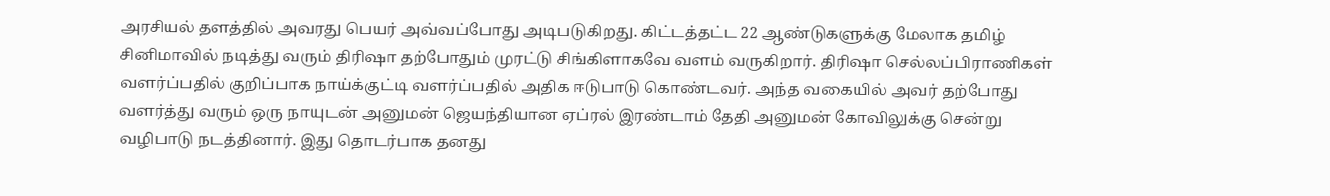அரசியல் தளத்தில் அவரது பெயர் அவ்வப்போது அடிபடுகிறது. கிட்டத்தட்ட 22 ஆண்டுகளுக்கு மேலாக தமிழ் சினிமாவில் நடித்து வரும் திரிஷா தற்போதும் முரட்டு சிங்கிளாகவே வளம் வருகிறார். திரிஷா செல்லப்பிராணிகள் வளர்ப்பதில் குறிப்பாக நாய்க்குட்டி வளர்ப்பதில் அதிக ஈடுபாடு கொண்டவர். அந்த வகையில் அவர் தற்போது வளர்த்து வரும் ஒரு நாயுடன் அனுமன் ஜெயந்தியான ஏப்ரல் இரண்டாம் தேதி அனுமன் கோவிலுக்கு சென்று வழிபாடு நடத்தினார். இது தொடர்பாக தனது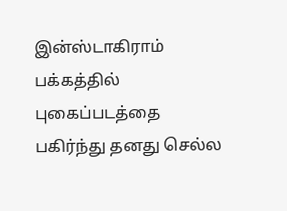இன்ஸ்டாகிராம் பக்கத்தில் புகைப்படத்தை பகிர்ந்து தனது செல்ல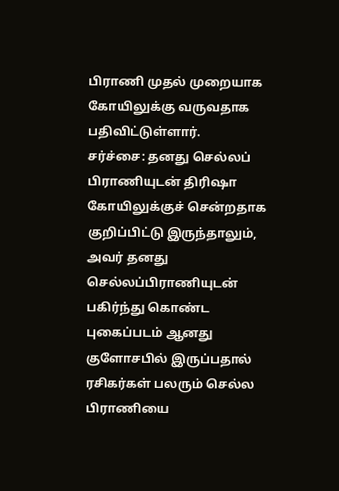பிராணி முதல் முறையாக கோயிலுக்கு வருவதாக பதிவிட்டுள்ளார்.
சர்ச்சை: தனது செல்லப் பிராணியுடன் திரிஷா கோயிலுக்குச் சென்றதாக குறிப்பிட்டு இருந்தாலும், அவர் தனது செல்லப்பிராணியுடன் பகிர்ந்து கொண்ட புகைப்படம் ஆனது குளோசபில் இருப்பதால் ரசிகர்கள் பலரும் செல்ல பிராணியை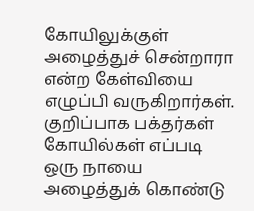கோயிலுக்குள் அழைத்துச் சென்றாரா என்ற கேள்வியை எழுப்பி வருகிறார்கள். குறிப்பாக பக்தர்கள் கோயில்கள் எப்படி ஒரு நாயை அழைத்துக் கொண்டு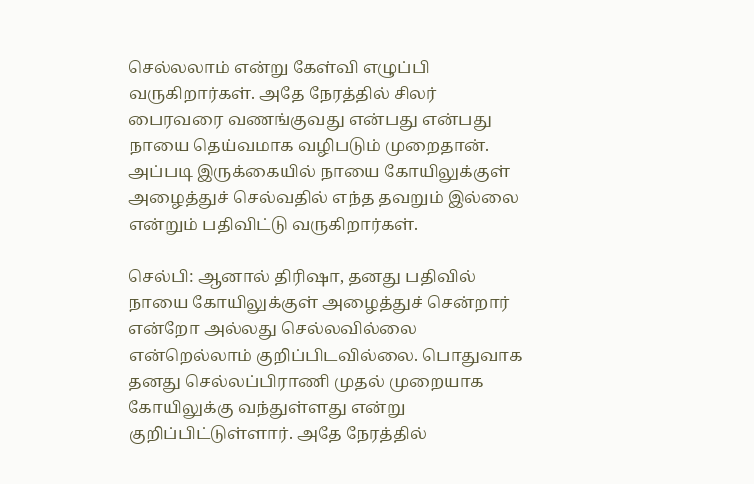செல்லலாம் என்று கேள்வி எழுப்பி வருகிறார்கள். அதே நேரத்தில் சிலர் பைரவரை வணங்குவது என்பது என்பது நாயை தெய்வமாக வழிபடும் முறைதான். அப்படி இருக்கையில் நாயை கோயிலுக்குள் அழைத்துச் செல்வதில் எந்த தவறும் இல்லை என்றும் பதிவிட்டு வருகிறார்கள்.

செல்பி: ஆனால் திரிஷா, தனது பதிவில் நாயை கோயிலுக்குள் அழைத்துச் சென்றார் என்றோ அல்லது செல்லவில்லை என்றெல்லாம் குறிப்பிடவில்லை. பொதுவாக தனது செல்லப்பிராணி முதல் முறையாக கோயிலுக்கு வந்துள்ளது என்று குறிப்பிட்டுள்ளார். அதே நேரத்தில்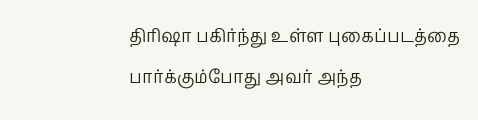திரிஷா பகிர்ந்து உள்ள புகைப்படத்தை பார்க்கும்போது அவர் அந்த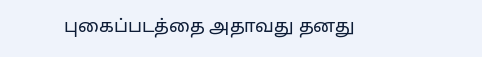புகைப்படத்தை அதாவது தனது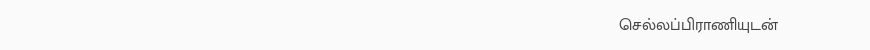செல்லப்பிராணியுடன்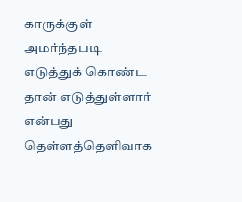காருக்குள் அமர்ந்தபடி எடுத்துக் கொண்ட தான் எடுத்துள்ளார் என்பது தெள்ளத்தெளிவாக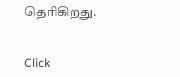தெரிகிறது.


Click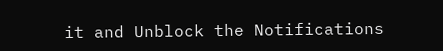it and Unblock the Notifications